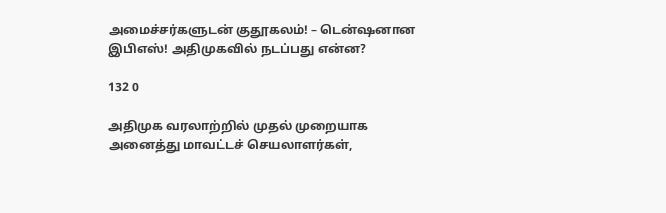அமைச்சர்களுடன் குதூகலம்! – டென்ஷனான இபிஎஸ்! அதிமுகவில் நடப்பது என்ன?

132 0

அதிமுக வரலாற்றில் முதல் முறையாக அனைத்து மாவட்டச் செயலாளர்கள்,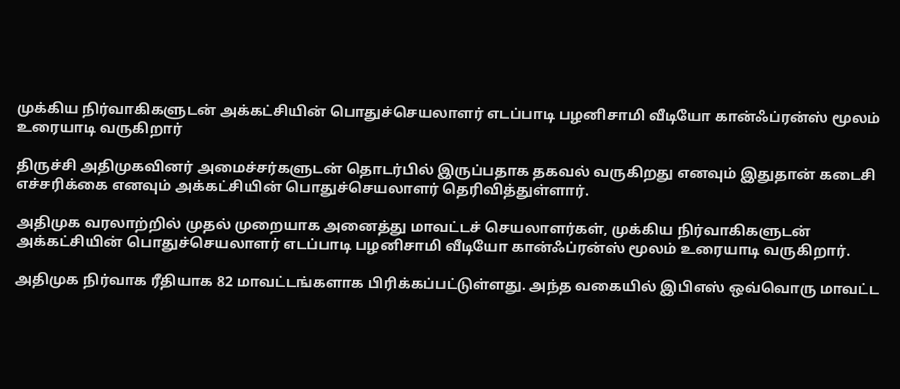முக்கிய நிர்வாகிகளுடன் அக்கட்சியின் பொதுச்செயலாளர் எடப்பாடி பழனிசாமி வீடியோ கான்ஃப்ரன்ஸ் மூலம் உரையாடி வருகிறார்

திருச்சி அதிமுகவினர் அமைச்சர்களுடன் தொடர்பில் இருப்பதாக தகவல் வருகிறது எனவும் இதுதான் கடைசி எச்சரிக்கை எனவும் அக்கட்சியின் பொதுச்செயலாளர் தெரிவித்துள்ளார்.

அதிமுக வரலாற்றில் முதல் முறையாக அனைத்து மாவட்டச் செயலாளர்கள், முக்கிய நிர்வாகிகளுடன் அக்கட்சியின் பொதுச்செயலாளர் எடப்பாடி பழனிசாமி வீடியோ கான்ஃப்ரன்ஸ் மூலம் உரையாடி வருகிறார்.

அதிமுக நிர்வாக ரீதியாக 82 மாவட்டங்களாக பிரிக்கப்பட்டுள்ளது. அந்த வகையில் இபிஎஸ் ஒவ்வொரு மாவட்ட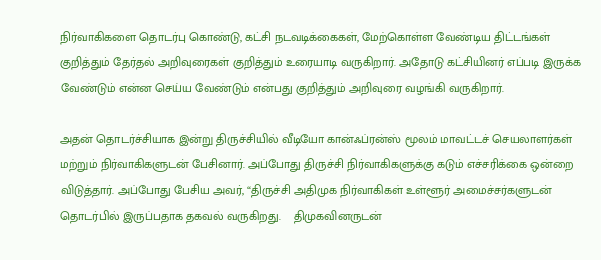நிர்வாகிகளை தொடர்பு கொண்டு, கட்சி நடவடிக்கைகள், மேற்கொள்ள வேண்டிய திட்டங்கள் குறித்தும் தேர்தல் அறிவுரைகள் குறித்தும் உரையாடி வருகிறார். அதோடு கட்சியினர் எப்படி இருக்க வேண்டும் என்ன செய்ய வேண்டும் என்பது குறித்தும் அறிவுரை வழங்கி வருகிறார்.

அதன் தொடர்ச்சியாக இன்று திருச்சியில் வீடியோ கான்ஃப்ரன்ஸ் மூலம் மாவட்டச் செயலாளர்கள் மற்றும் நிர்வாகிகளுடன் பேசினார். அப்போது திருச்சி நிர்வாகிகளுக்கு கடும் எச்சரிக்கை ஒன்றை விடுத்தார். அப்போது பேசிய அவர், “திருச்சி அதிமுக நிர்வாகிகள் உள்ளூர் அமைச்சர்களுடன் தொடர்பில் இருப்பதாக தகவல் வருகிறது.    திமுகவினருடன்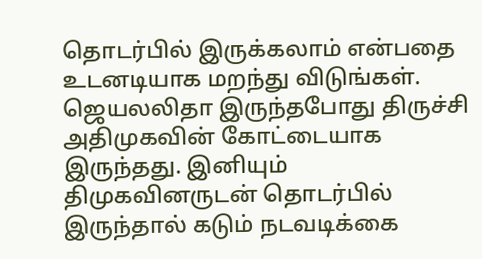தொடர்பில் இருக்கலாம் என்பதை உடனடியாக மறந்து விடுங்கள். ஜெயலலிதா இருந்தபோது திருச்சி அதிமுகவின் கோட்டையாக இருந்தது. இனியும் திமுகவினருடன் தொடர்பில் இருந்தால் கடும் நடவடிக்கை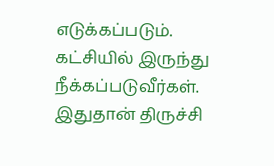எடுக்கப்படும். கட்சியில் இருந்து நீக்கப்படுவீர்கள். இதுதான் திருச்சி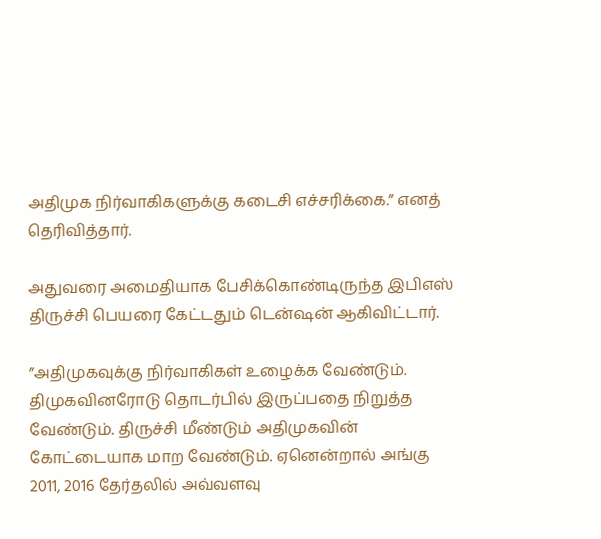அதிமுக நிர்வாகிகளுக்கு கடைசி எச்சரிக்கை.” எனத் தெரிவித்தார்.

அதுவரை அமைதியாக பேசிக்கொண்டிருந்த இபிஎஸ் திருச்சி பெயரை கேட்டதும் டென்ஷன் ஆகிவிட்டார்.

”அதிமுகவுக்கு நிர்வாகிகள் உழைக்க வேண்டும். திமுகவினரோடு தொடர்பில் இருப்பதை நிறுத்த வேண்டும். திருச்சி மீண்டும் அதிமுகவின் கோட்டையாக மாற வேண்டும். ஏனென்றால் அங்கு 2011, 2016 தேர்தலில் அவ்வளவு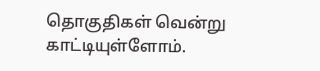தொகுதிகள் வென்று காட்டியுள்ளோம்.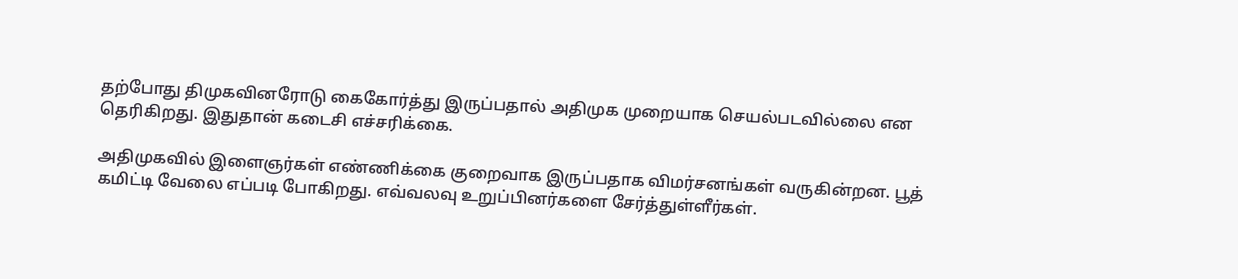தற்போது திமுகவினரோடு கைகோர்த்து இருப்பதால் அதிமுக முறையாக செயல்படவில்லை என தெரிகிறது. இதுதான் கடைசி எச்சரிக்கை.

அதிமுகவில் இளைஞர்கள் எண்ணிக்கை குறைவாக இருப்பதாக விமர்சனங்கள் வருகின்றன. பூத் கமிட்டி வேலை எப்படி போகிறது. எவ்வலவு உறுப்பினர்களை சேர்த்துள்ளீர்கள்.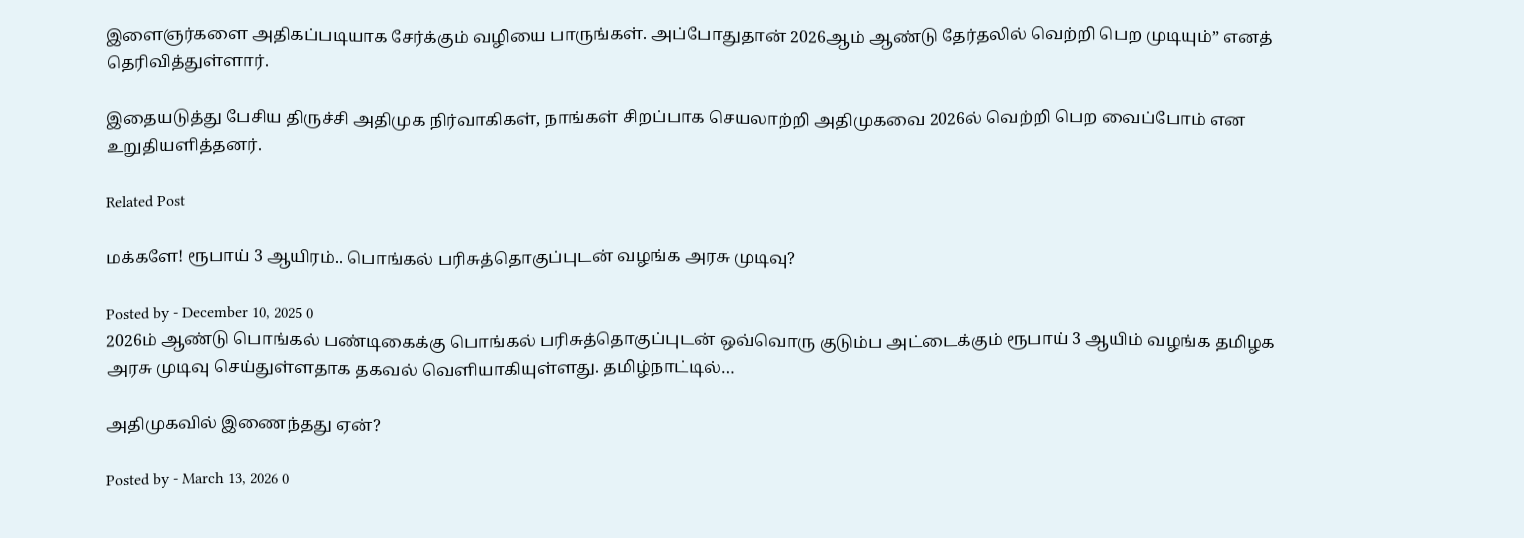இளைஞர்களை அதிகப்படியாக சேர்க்கும் வழியை பாருங்கள். அப்போதுதான் 2026ஆம் ஆண்டு தேர்தலில் வெற்றி பெற முடியும்” எனத் தெரிவித்துள்ளார்.

இதையடுத்து பேசிய திருச்சி அதிமுக நிர்வாகிகள், நாங்கள் சிறப்பாக செயலாற்றி அதிமுகவை 2026ல் வெற்றி பெற வைப்போம் என உறுதியளித்தனர்.

Related Post

மக்களே! ரூபாய் 3 ஆயிரம்.. பொங்கல் பரிசுத்தொகுப்புடன் வழங்க அரசு முடிவு?

Posted by - December 10, 2025 0
2026ம் ஆண்டு பொங்கல் பண்டிகைக்கு பொங்கல் பரிசுத்தொகுப்புடன் ஒவ்வொரு குடும்ப அட்டைக்கும் ரூபாய் 3 ஆயிம் வழங்க தமிழக அரசு முடிவு செய்துள்ளதாக தகவல் வெளியாகியுள்ளது. தமிழ்நாட்டில்…

அதிமுகவில் இணைந்தது ஏன்?

Posted by - March 13, 2026 0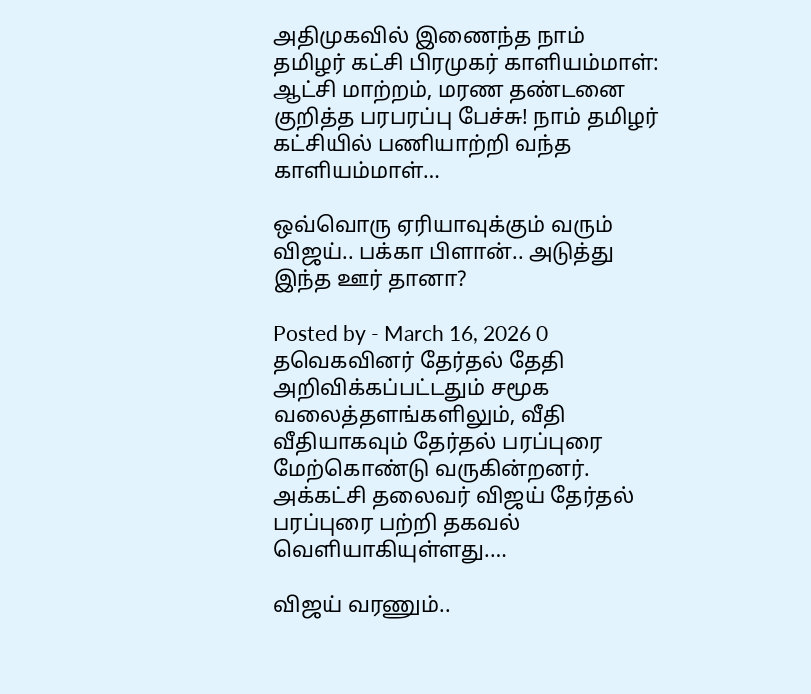அதிமுகவில் இணைந்த நாம் தமிழர் கட்சி பிரமுகர் காளியம்மாள்: ஆட்சி மாற்றம், மரண தண்டனை குறித்த பரபரப்பு பேச்சு! நாம் தமிழர் கட்சியில் பணியாற்றி வந்த காளியம்மாள்…

ஒவ்வொரு ஏரியாவுக்கும் வரும் விஜய்.. பக்கா பிளான்.. அடுத்து இந்த ஊர் தானா?

Posted by - March 16, 2026 0
தவெகவினர் தேர்தல் தேதி அறிவிக்கப்பட்டதும் சமூக வலைத்தளங்களிலும், வீதி வீதியாகவும் தேர்தல் பரப்புரை மேற்கொண்டு வருகின்றனர். அக்கட்சி தலைவர் விஜய் தேர்தல் பரப்புரை பற்றி தகவல் வெளியாகியுள்ளது.…

விஜய் வரணும்..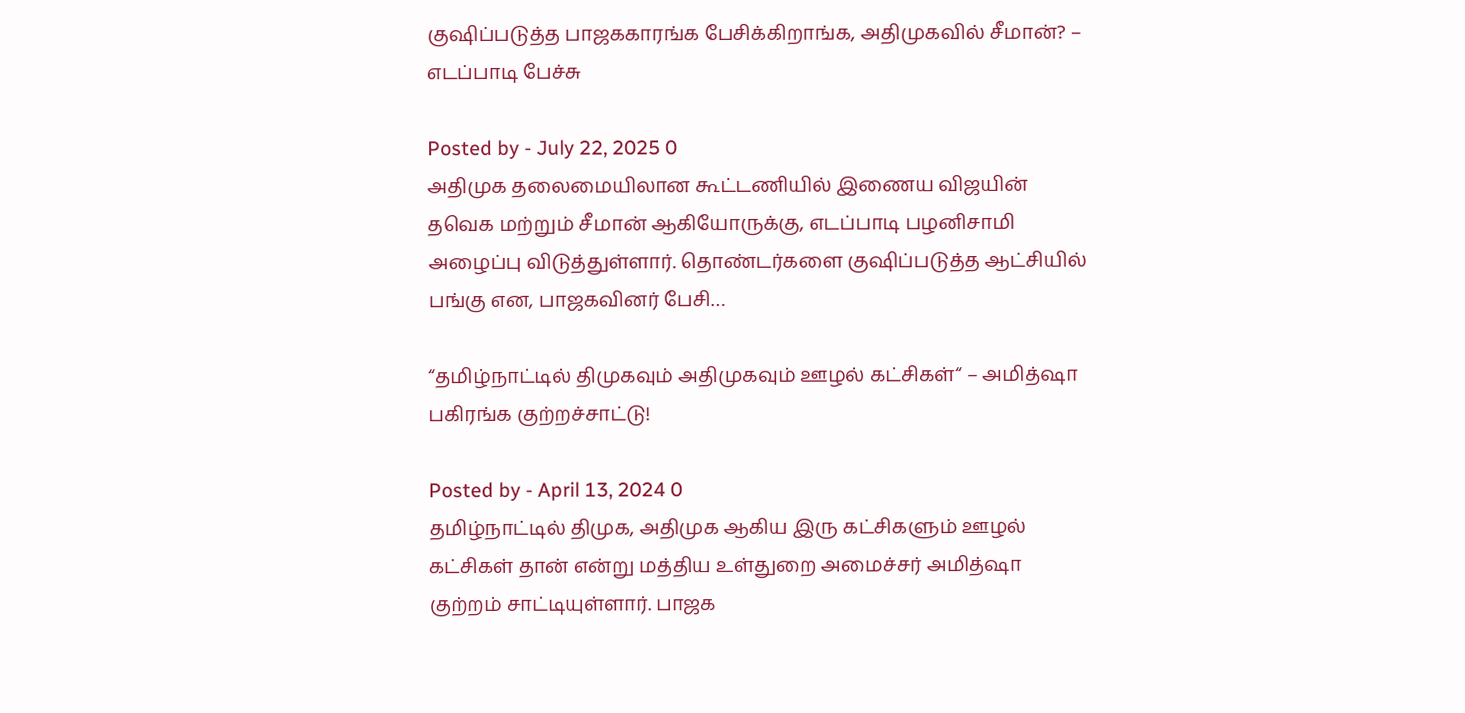குஷிப்படுத்த பாஜககாரங்க பேசிக்கிறாங்க, அதிமுகவில் சீமான்? – எடப்பாடி பேச்சு

Posted by - July 22, 2025 0
அதிமுக தலைமையிலான கூட்டணியில் இணைய விஜயின் தவெக மற்றும் சீமான் ஆகியோருக்கு, எடப்பாடி பழனிசாமி அழைப்பு விடுத்துள்ளார். தொண்டர்களை குஷிப்படுத்த ஆட்சியில் பங்கு என, பாஜகவினர் பேசி…

“தமிழ்நாட்டில் திமுகவும் அதிமுகவும் ஊழல் கட்சிகள்“ – அமித்ஷா பகிரங்க குற்றச்சாட்டு!

Posted by - April 13, 2024 0
தமிழ்நாட்டில் திமுக, அதிமுக ஆகிய இரு கட்சிகளும் ஊழல் கட்சிகள் தான் என்று மத்திய உள்துறை அமைச்சர் அமித்ஷா குற்றம் சாட்டியுள்ளார். பாஜக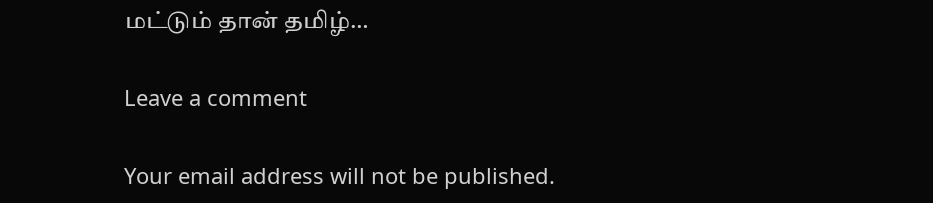மட்டும் தான் தமிழ்…

Leave a comment

Your email address will not be published.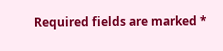Required fields are marked *